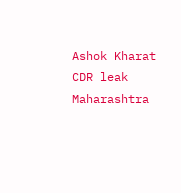Ashok Kharat CDR leak Maharashtra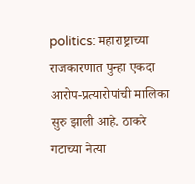politics: महाराष्ट्राच्या राजकारणात पुन्हा एकदा आरोप-प्रत्यारोपांची मालिका सुरु झाली आहे. ठाकरे गटाच्या नेत्या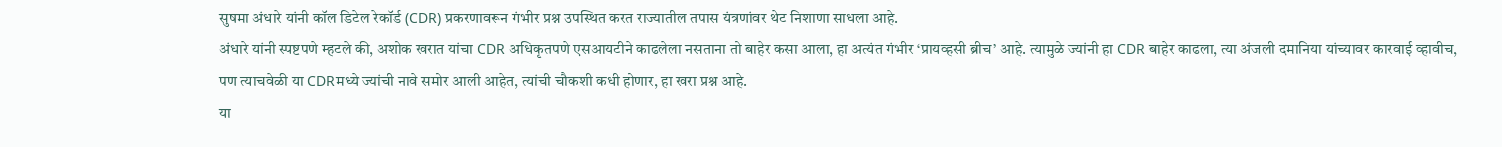सुषमा अंधारे यांनी कॉल डिटेल रेकॉर्ड (CDR) प्रकरणावरून गंभीर प्रश्न उपस्थित करत राज्यातील तपास यंत्रणांवर थेट निशाणा साधला आहे.
अंधारे यांनी स्पष्टपणे म्हटले की, अशोक खरात यांचा CDR अधिकृतपणे एसआयटीने काढलेला नसताना तो बाहेर कसा आला, हा अत्यंत गंभीर ‘प्रायव्हसी ब्रीच’ आहे. त्यामुळे ज्यांनी हा CDR बाहेर काढला, त्या अंजली दमानिया यांच्यावर कारवाई व्हावीच, पण त्याचवेळी या CDRमध्ये ज्यांची नावे समोर आली आहेत, त्यांची चौकशी कधी होणार, हा खरा प्रश्न आहे.
या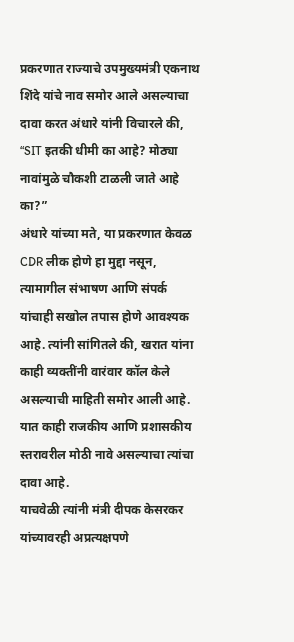प्रकरणात राज्याचे उपमुख्यमंत्री एकनाथ शिंदे यांचे नाव समोर आले असल्याचा दावा करत अंधारे यांनी विचारले की, “SIT इतकी धीमी का आहे? मोठ्या नावांमुळे चौकशी टाळली जाते आहे का?”
अंधारे यांच्या मते, या प्रकरणात केवळ CDR लीक होणे हा मुद्दा नसून, त्यामागील संभाषण आणि संपर्क यांचाही सखोल तपास होणे आवश्यक आहे. त्यांनी सांगितले की, खरात यांना काही व्यक्तींनी वारंवार कॉल केले असल्याची माहिती समोर आली आहे. यात काही राजकीय आणि प्रशासकीय स्तरावरील मोठी नावे असल्याचा त्यांचा दावा आहे.
याचवेळी त्यांनी मंत्री दीपक केसरकर यांच्यावरही अप्रत्यक्षपणे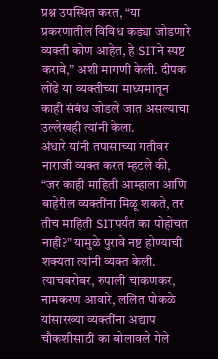प्रश्न उपस्थित करत, “या प्रकरणातील विविध कड्या जोडणारे व्यक्ती कोण आहेत, हे SITने स्पष्ट करावे,” अशी मागणी केली. दीपक लोंढे या व्यक्तीच्या माध्यमातून काही संबंध जोडले जात असल्याचा उल्लेखही त्यांनी केला.
अंधारे यांनी तपासाच्या गतीवर नाराजी व्यक्त करत म्हटले की, “जर काही माहिती आम्हाला आणि बाहेरील व्यक्तींना मिळू शकते, तर तीच माहिती SITपर्यंत का पोहोचत नाही?” यामुळे पुरावे नष्ट होण्याची शक्यता त्यांनी व्यक्त केली.
त्याचबरोबर, रुपाली चाकणकर, नामकरण आवारे, ललित पोकळे यांसारख्या व्यक्तींना अद्याप चौकशीसाठी का बोलावले गेले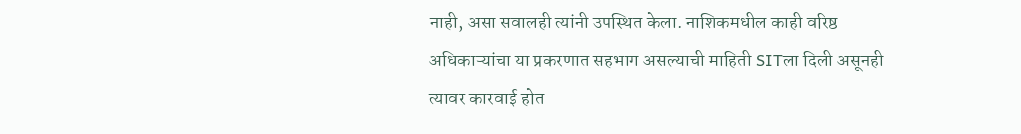नाही, असा सवालही त्यांनी उपस्थित केला. नाशिकमधील काही वरिष्ठ अधिकाऱ्यांचा या प्रकरणात सहभाग असल्याची माहिती SITला दिली असूनही त्यावर कारवाई होत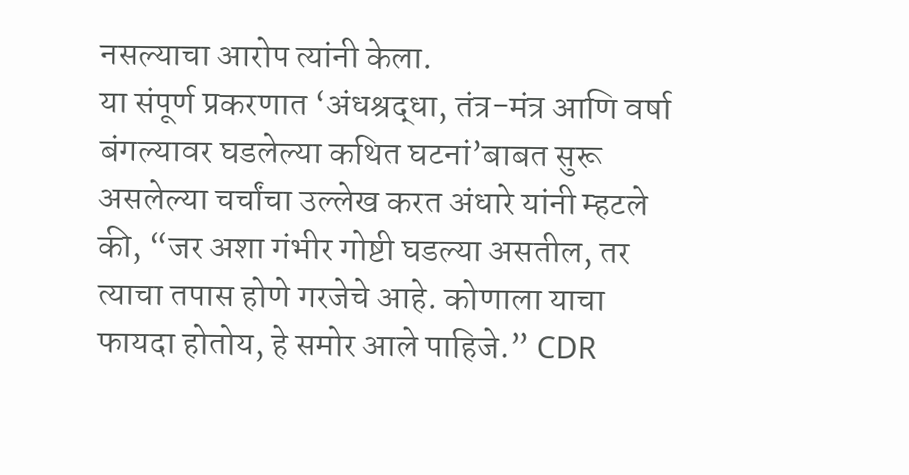नसल्याचा आरोप त्यांनी केला.
या संपूर्ण प्रकरणात ‘अंधश्रद्धा, तंत्र-मंत्र आणि वर्षा बंगल्यावर घडलेल्या कथित घटनां’बाबत सुरू असलेल्या चर्चांचा उल्लेख करत अंधारे यांनी म्हटले की, “जर अशा गंभीर गोष्टी घडल्या असतील, तर त्याचा तपास होणे गरजेचे आहे. कोणाला याचा फायदा होतोय, हे समोर आले पाहिजे.” CDR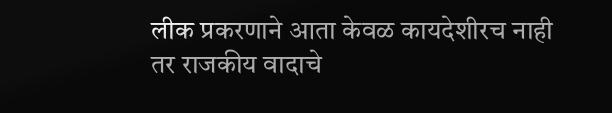लीक प्रकरणाने आता केवळ कायदेशीरच नाही तर राजकीय वादाचे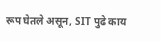रूप घेतले असून, SIT पुढे काय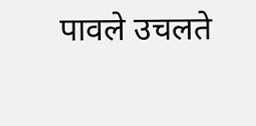पावले उचलते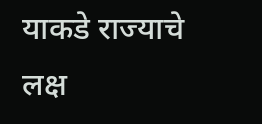याकडे राज्याचे लक्ष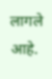लागले आहे.